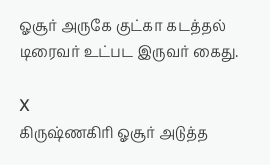ஓசூர் அருகே குட்கா கடத்தல் டிரைவர் உட்பட இருவர் கைது.

X
கிருஷ்ணகிரி ஓசூர் அடுத்த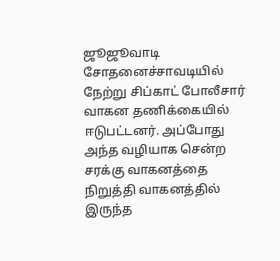ஜூஜூவாடி சோதனைச்சாவடியில் நேற்று சிப்காட் போலீசார் வாகன தணிக்கையில் ஈடுபட்டனர். அப்போது அந்த வழியாக சென்ற சரக்கு வாகனத்தை நிறுத்தி வாகனத்தில் இருந்த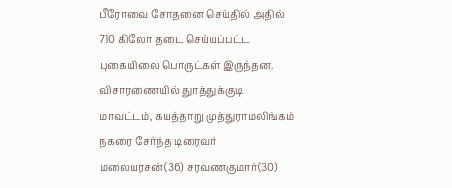பீரோவை சோதனை செய்தில் அதில் 710 கிலோ தடை செய்யப்பட்ட புகையிலை பொருட்கள் இருந்தன. விசாரணையில் துாத்துக்குடி மாவட்டம், கயத்தாறு முத்துராமலிங்கம் நகரை சேர்ந்த டிரைவர் மலையரசன்(36) சரவணகுமார்(30)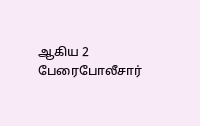ஆகிய 2 பேரைபோலீசார்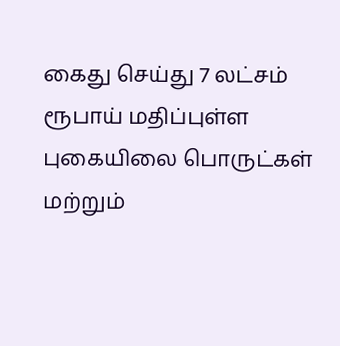கைது செய்து 7 லட்சம் ரூபாய் மதிப்புள்ள புகையிலை பொருட்கள் மற்றும்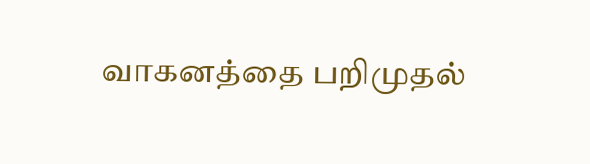வாகனத்தை பறிமுதல்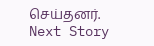செய்தனர்.
Next Story